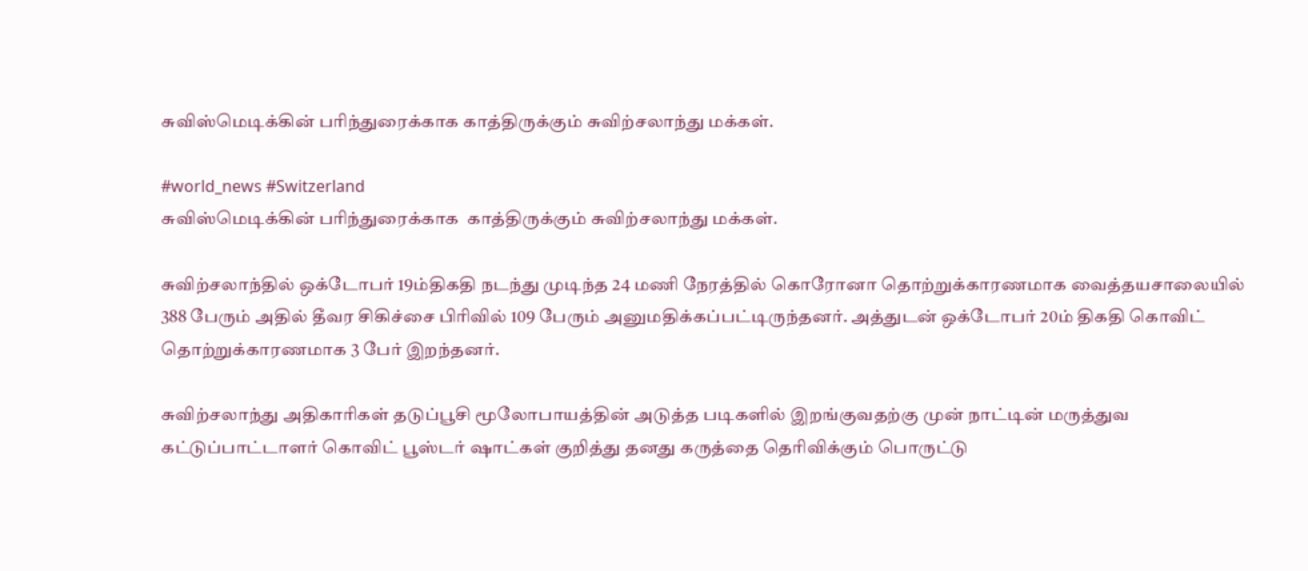சுவிஸ்மெடிக்கின் பரிந்துரைக்காக காத்திருக்கும் சுவிற்சலாந்து மக்கள்.

#world_news #Switzerland
சுவிஸ்மெடிக்கின் பரிந்துரைக்காக  காத்திருக்கும் சுவிற்சலாந்து மக்கள்.

சுவிற்சலாந்தில் ஒக்டோபர் 19ம்திகதி நடந்து முடிந்த 24 மணி நேரத்தில் கொரோனா தொற்றுக்காரணமாக வைத்தயசாலையில் 388 பேரும் அதில் தீவர சிகிச்சை பிரிவில் 109 பேரும் அனுமதிக்கப்பட்டிருந்தனர். அத்துடன் ஒக்டோபர் 20ம் திகதி கொவிட் தொற்றுக்காரணமாக 3 பேர் இறந்தனர்.

சுவிற்சலாந்து அதிகாரிகள் தடுப்பூசி மூலோபாயத்தின் அடுத்த படிகளில் இறங்குவதற்கு முன் நாட்டின் மருத்துவ கட்டுப்பாட்டாளர் கொவிட் பூஸ்டர் ஷாட்கள் குறித்து தனது கருத்தை தெரிவிக்கும் பொருட்டு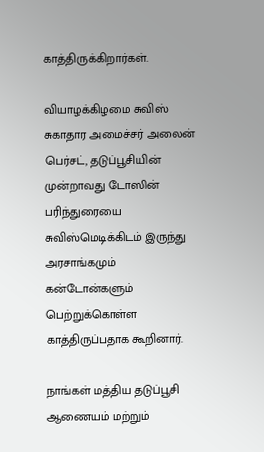காத்திருக்கிறார்கள்.

வியாழக்கிழமை சுவிஸ் சுகாதார அமைச்சர் அலைன் பெர்சட், தடுப்பூசியின் முன்றாவது டோஸின் பரிந்துரையை சுவிஸ்மெடிக்கிடம் இருந்து அரசாங்கமும் கன்டோன்களும் பெற்றுக்கொள்ள காத்திருப்பதாக கூறினார்.

நாங்கள் மத்திய தடுப்பூசி ஆணையம் மற்றும்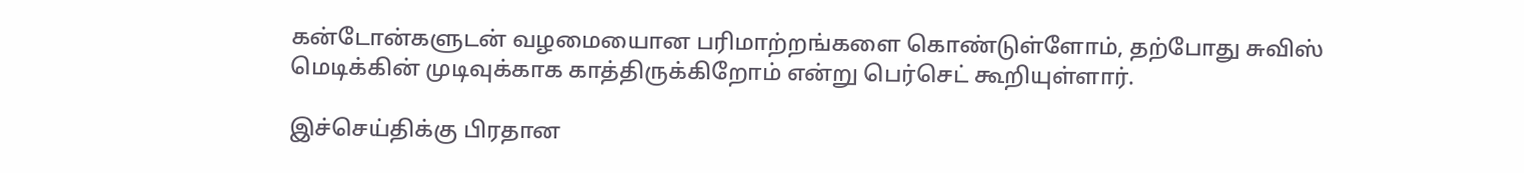கன்டோன்களுடன் வழமையைான பரிமாற்றங்களை கொண்டுள்ளோம், தற்போது சுவிஸ் மெடிக்கின் முடிவுக்காக காத்திருக்கிறோம் என்று பெர்செட் கூறியுள்ளார்.

இச்செய்திக்கு பிரதான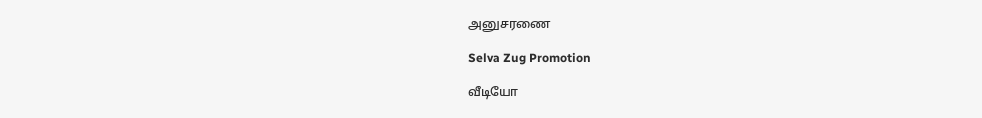அனுசரணை

Selva Zug Promotion

வீடியோ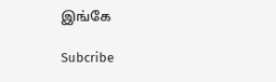இங்கே

Subcribe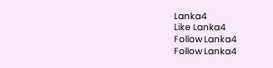Lanka4
Like Lanka4
Follow Lanka4
Follow Lanka4